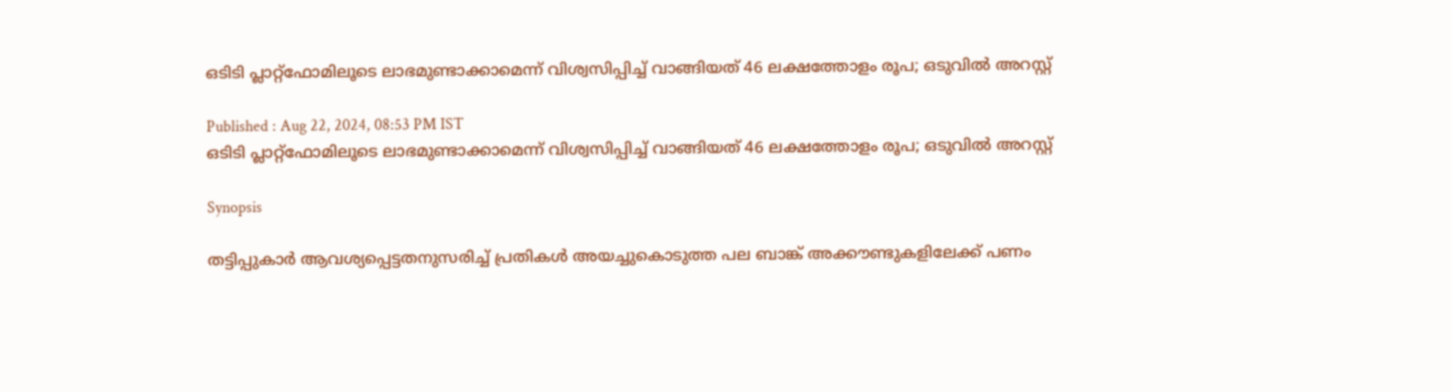ഒടിടി പ്ലാറ്റ്ഫോമിലൂടെ ലാഭമുണ്ടാക്കാമെന്ന് വിശ്വസിപ്പിച്ച് വാങ്ങിയത് 46 ലക്ഷത്തോളം രൂപ; ഒടുവിൽ അറസ്റ്റ്

Published : Aug 22, 2024, 08:53 PM IST
ഒടിടി പ്ലാറ്റ്ഫോമിലൂടെ ലാഭമുണ്ടാക്കാമെന്ന് വിശ്വസിപ്പിച്ച് വാങ്ങിയത് 46 ലക്ഷത്തോളം രൂപ; ഒടുവിൽ അറസ്റ്റ്

Synopsis

തട്ടിപ്പുകാര്‍ ആവശ്യപ്പെട്ടതനുസരിച്ച് പ്രതികള്‍ അയച്ചുകൊടുത്ത പല ബാങ്ക് അക്കൗണ്ടുകളിലേക്ക് പണം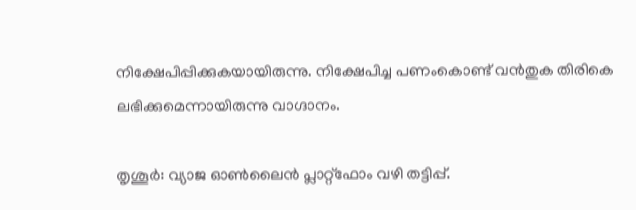നിക്ഷേപിപ്പിക്കുകയായിരുന്നു. നിക്ഷേപിച്ച പണംകൊണ്ട് വന്‍തുക തിരികെ ലഭിക്കുമെന്നായിരുന്നു വാഗ്ദാനം.

തൃശൂര്‍: വ്യാജ ഓണ്‍ലൈന്‍ പ്ലാറ്റ്‌ഫോം വഴി തട്ടിപ്പ്.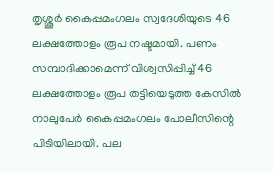തൃശ്ശൂർ കൈപ്പമംഗലം സ്വദേശിയുടെ 46 ലക്ഷത്തോളം രൂപ നഷ്ടമായി. പണം സമ്പാദിക്കാമെന്ന് വിശ്വസിപ്പിച്ച് 46 ലക്ഷത്തോളം രൂപ തട്ടിയെടുത്ത കേസില്‍ നാലുപേര്‍ കൈപ്പമംഗലം പോലീസിന്റെ പിടിയിലായി. പല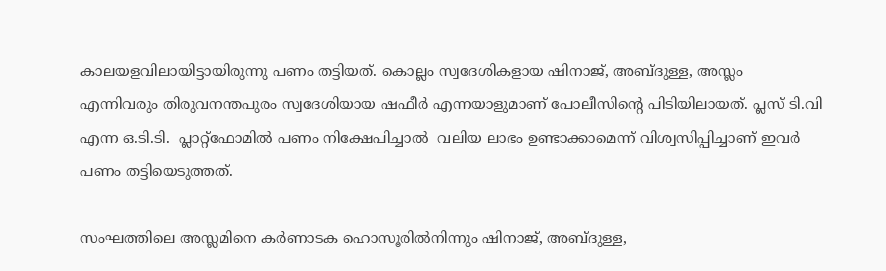കാലയളവിലായിട്ടായിരുന്നു പണം തട്ടിയത്. കൊല്ലം സ്വദേശികളായ ഷിനാജ്, അബ്ദുള്ള, അസ്ലം എന്നിവരും തിരുവനന്തപുരം സ്വദേശിയായ ഷഫീര്‍ എന്നയാളുമാണ് പോലീസിന്റെ പിടിയിലായത്. പ്ലസ് ടി.വി എന്ന ഒ.ടി.ടി.  പ്ലാറ്റ്‌ഫോമില്‍ പണം നിക്ഷേപിച്ചാല്‍  വലിയ ലാഭം ഉണ്ടാക്കാമെന്ന് വിശ്വസിപ്പിച്ചാണ് ഇവര്‍ പണം തട്ടിയെടുത്തത്.

സംഘത്തിലെ അസ്ലമിനെ കര്‍ണാടക ഹൊസൂരില്‍നിന്നും ഷിനാജ്, അബ്ദുള്ള,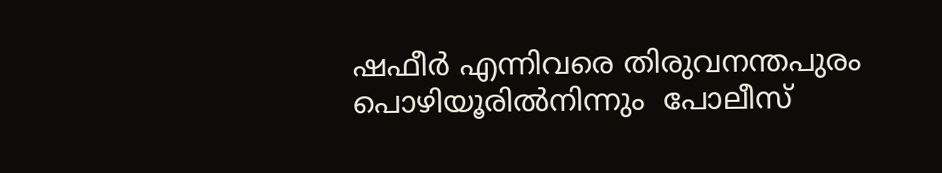ഷഫീര്‍ എന്നിവരെ തിരുവനന്തപുരം പൊഴിയൂരില്‍നിന്നും  പോലീസ്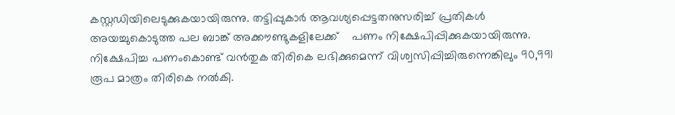കസ്റ്റഡിയിലെടുക്കുകയായിരുന്നു. തട്ടിപ്പുകാര്‍ ആവശ്യപ്പെട്ടതനുസരിച്ച് പ്രതികള്‍ അയച്ചുകൊടുത്ത പല ബാങ്ക് അക്കൗണ്ടുകളിലേക്ക്    പണം നിക്ഷേപിപ്പിക്കുകയായിരുന്നു. നിക്ഷേപിച്ച പണംകൊണ്ട് വന്‍തുക തിരികെ ലഭിക്കുമെന്ന് വിശ്വസിപ്പിച്ചിരുന്നെങ്കിലും 90,991 രൂപ മാത്രം തിരികെ നല്‍കി.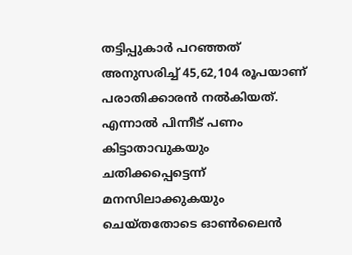തട്ടിപ്പുകാര്‍ പറഞ്ഞത് അനുസരിച്ച് 45,62,104 രൂപയാണ് പരാതിക്കാരൻ നൽകിയത്. എന്നാൽ പിന്നീട് പണം കിട്ടാതാവുകയും ചതിക്കപ്പെട്ടെന്ന് മനസിലാക്കുകയും ചെയ്തതോടെ ഓൺലൈൻ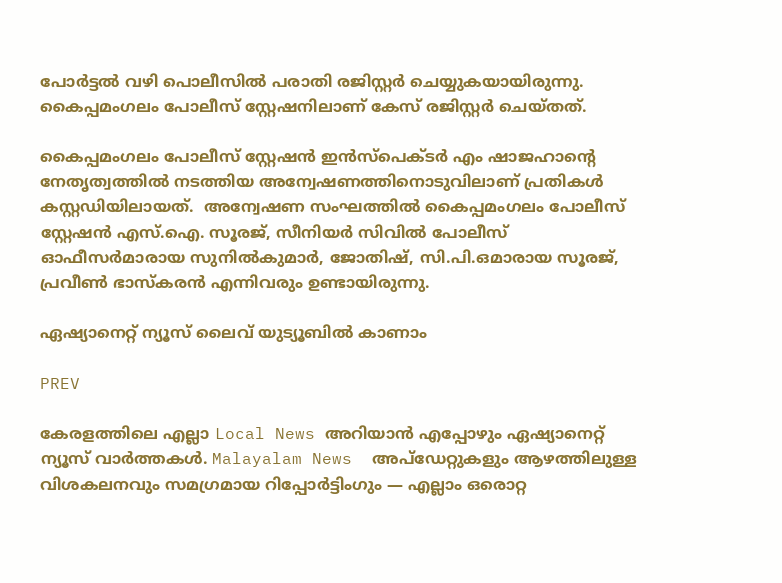പോര്‍ട്ടല്‍ വഴി പൊലീസിൽ പരാതി രജിസ്റ്റർ ചെയ്യുകയായിരുന്നു. കൈപ്പമംഗലം പോലീസ് സ്റ്റേഷനിലാണ് കേസ് രജിസ്റ്റര്‍ ചെയ്തത്.

കൈപ്പമംഗലം പോലീസ് സ്റ്റേഷന്‍ ഇന്‍സ്‌പെക്ടര്‍ എം ഷാജഹാന്റെ നേതൃത്വത്തിൽ നടത്തിയ അന്വേഷണത്തിനൊടുവിലാണ് പ്രതികള്‍ കസ്റ്റഡിയിലായത്.  അന്വേഷണ സംഘത്തില്‍ കൈപ്പമംഗലം പോലീസ് സ്റ്റേഷന്‍ എസ്.ഐ. സൂരജ്, സീനിയര്‍ സിവില്‍ പോലീസ് ഓഫീസര്‍മാരായ സുനില്‍കുമാര്‍, ജോതിഷ്, സി.പി.ഒമാരായ സൂരജ്, പ്രവീണ്‍ ഭാസ്‌കരന്‍ എന്നിവരും ഉണ്ടായിരുന്നു.

ഏഷ്യാനെറ്റ് ന്യൂസ് ലൈവ് യുട്യൂബിൽ കാണാം

PREV

കേരളത്തിലെ എല്ലാ Local News അറിയാൻ എപ്പോഴും ഏഷ്യാനെറ്റ് ന്യൂസ് വാർത്തകൾ. Malayalam News  അപ്‌ഡേറ്റുകളും ആഴത്തിലുള്ള വിശകലനവും സമഗ്രമായ റിപ്പോർട്ടിംഗും — എല്ലാം ഒരൊറ്റ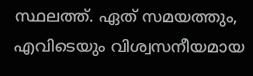സ്ഥലത്ത്. ഏത് സമയത്തും, എവിടെയും വിശ്വസനീയമായ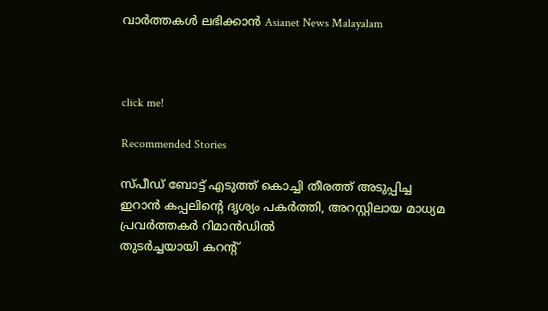വാർത്തകൾ ലഭിക്കാൻ Asianet News Malayalam



click me!

Recommended Stories

സ്പീഡ് ബോട്ട് എടുത്ത് കൊച്ചി തീരത്ത് അടുപ്പിച്ച ഇറാൻ കപ്പലിന്‍റെ ദൃശ്യം പകര്‍ത്തി, അറസ്റ്റിലായ മാധ്യമ പ്രവർത്തകർ റിമാൻഡിൽ
തുട‍ർച്ചയായി കറന്റ്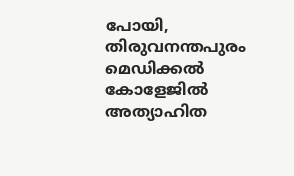പോയി, തിരുവനന്തപുരം മെഡിക്കൽ കോളേജിൽ അത്യാഹിത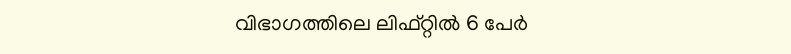വിഭാഗത്തിലെ ലിഫ്റ്റിൽ 6 പേർ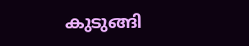കുടുങ്ങി